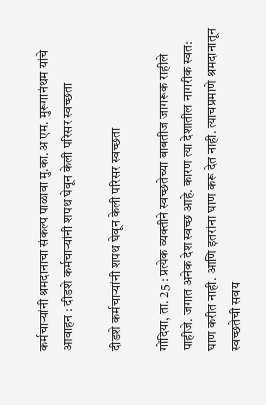कर्मचाऱ्यांनी श्रमदानाचा संकल्प पाळावा मु.का.अ एम. मुरूगानंथम यांचे आवाहन : दीडशे कर्मचाऱ्यांनी शपथ घेवून केली परिसर स्वच्छता

दीडशे कर्मचाऱ्यांनी शपथ घेवून केली परिसर स्वच्छता

गोंदिया, ता. 25 : प्रत्येक व्यक्तीने स्वच्छतेच्या बाबतीज जागरूक राहीले पाहीजे. जगात अनेक देश स्वच्छ आहे. कारण त्या देशातील नागरीक स्वत: घाण करीत नाही. आणि इतरांना घाण करू देत नाही. त्याचप्रमाणे श्रमदानातून स्वच्छतेची सवय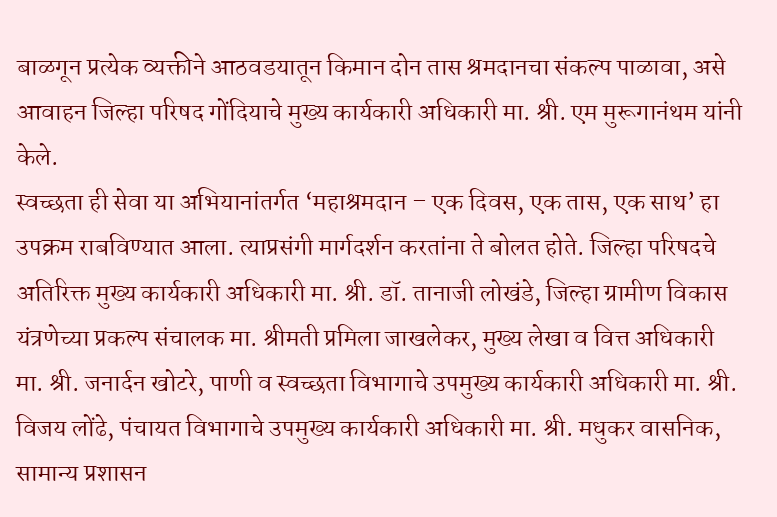बाळगून प्रत्येक व्यक्तीने आठवडयातून किमान दोन तास श्रमदानचा संकल्प पाळावा, असे आवाहन जिल्हा परिषद गोंदियाचे मुख्य कार्यकारी अधिकारी मा. श्री. एम मुरूगानंथम यांनी केले.
स्वच्छता ही सेवा या अभियानांतर्गत ‘महाश्रमदान – एक दिवस, एक तास, एक साथ’ हा उपक्रम राबविण्यात आला. त्याप्रसंगी मार्गदर्शन करतांना ते बोलत होते. जिल्हा परिषदचे अतिरिक्त मुख्य कार्यकारी अधिकारी मा. श्री. डॉ. तानाजी लोखंडे, जिल्हा ग्रामीण विकास यंत्रणेच्या प्रकल्प संचालक मा. श्रीमती प्रमिला जाखलेकर, मुख्य लेखा व वित्त अधिकारी मा. श्री. जनार्दन खोटरे, पाणी व स्वच्छता विभागाचे उपमुख्य कार्यकारी अधिकारी मा. श्री. विजय लोंढे, पंचायत विभागाचे उपमुख्य कार्यकारी अधिकारी मा. श्री. मधुकर वासनिक, सामान्य प्रशासन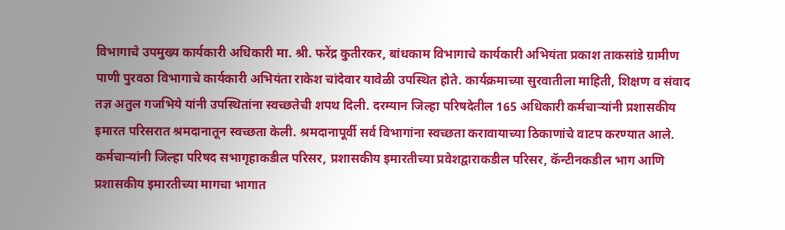विभागाचे उपमुख्य कार्यकारी अधिकारी मा. श्री. फरेंद्र कुतीरकर, बांधकाम विभागाचे कार्यकारी अभियंता प्रकाश ताकसांडे ग्रामीण पाणी पुरवठा विभागाचे कार्यकारी अभियंता राकेश चांदेवार यावेळी उपस्थित होते. कार्यक्रमाच्या सुरवातीला माहिती, शिक्षण व संवाद तज्ञ अतुल गजभिये यांनी उपस्थितांना स्वच्छतेची शपथ दिली. दरम्यान जिल्हा परिषदेतील 165 अधिकारी कर्मचाऱ्यांनी प्रशासकीय इमारत परिसरात श्रमदानातून स्वच्छता केली. श्रमदानापूर्वी सर्व विभागांना स्वच्छता करावायाच्या ठिकाणांचे वाटप करण्यात आले. कर्मचाऱ्यांनी जिल्हा परिषद सभागृहाकडील परिसर, प्रशासकीय इमारतीच्या प्रवेशद्वाराकडील परिसर, कॅन्टीनकडील भाग आणि प्रशासकीय इमारतीच्या मागचा भागात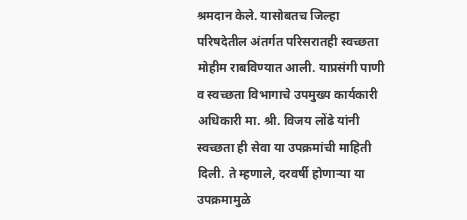श्रमदान केले. यासोबतच जिल्हा परिषदेतील अंतर्गत परिसरातही स्वच्छता मोहीम राबविण्यात आली. याप्रसंगी पाणी व स्वच्छता विभागाचे उपमुख्य कार्यकारी अधिकारी मा. श्री. विजय लोंढे यांनी स्वच्छता ही सेवा या उपक्रमांची माहिती दिली. ते म्हणाले, दरवर्षी होणाऱ्या या उपक्रमामुळे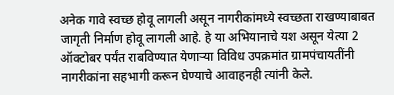अनेक गावे स्वच्छ होवू लागली असून नागरीकांमध्ये स्वच्छता राखण्याबाबत जागृती निर्माण होवू लागली आहे. हे या अभियानाचे यश असून येत्या 2 ऑक्टोबर पर्यंत राबविण्यात येणाऱ्या विविध उपक्रमांत ग्रामपंचायतींनी नागरीकांना सहभागी करून घेण्याचे आवाहनही त्यांनी केले.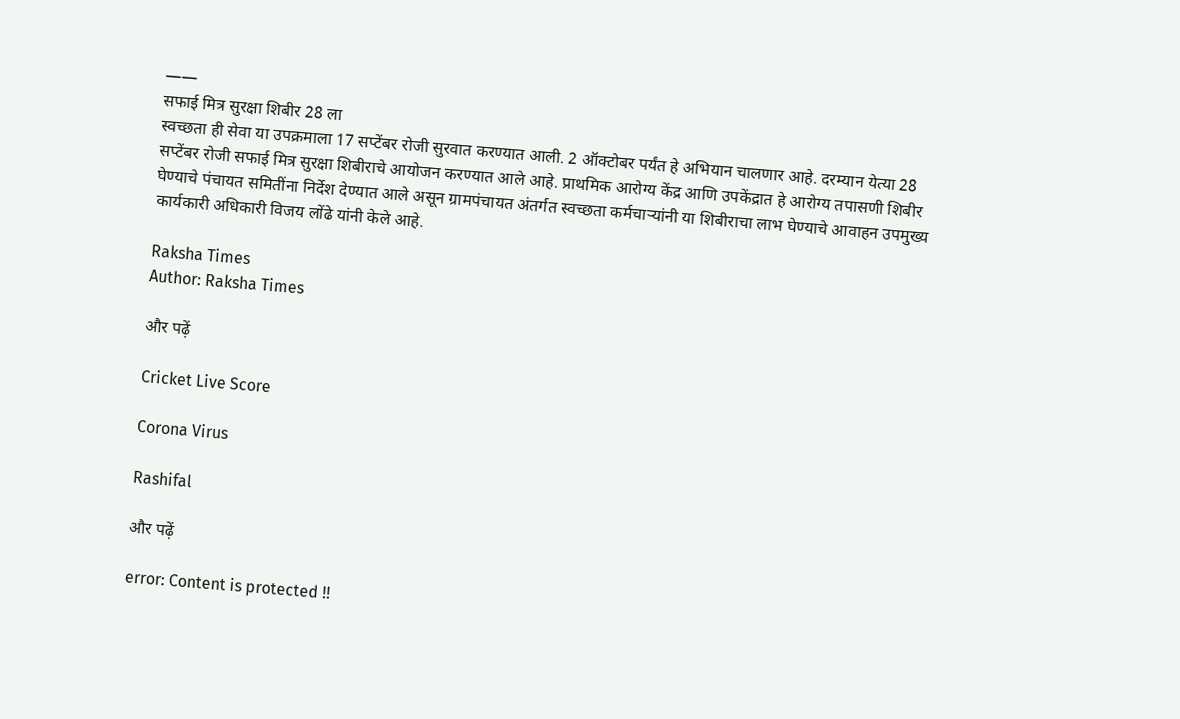——
सफाई मित्र सुरक्षा शिबीर 28 ला
स्वच्छता ही सेवा या उपक्रमाला 17 सप्टेंबर रोजी सुरवात करण्यात आली. 2 ऑक्टोबर पर्यंत हे अभियान चालणार आहे. दरम्यान येत्या 28 सप्टेंबर रोजी सफाई मित्र सुरक्षा शिबीराचे आयोजन करण्यात आले आहे. प्राथमिक आरोग्य केंद्र आणि उपकेंद्रात हे आरोग्य तपासणी शिबीर घेण्याचे पंचायत समितींना निर्देश देण्यात आले असून ग्रामपंचायत अंतर्गत स्वच्छता कर्मचाऱ्यांनी या शिबीराचा लाभ घेण्याचे आवाहन उपमुख्य कार्यकारी अधिकारी विजय लोंढे यांनी केले आहे.

Raksha Times
Author: Raksha Times

और पढ़ें

Cricket Live Score

Corona Virus

Rashifal

और पढ़ें

error: Content is protected !!